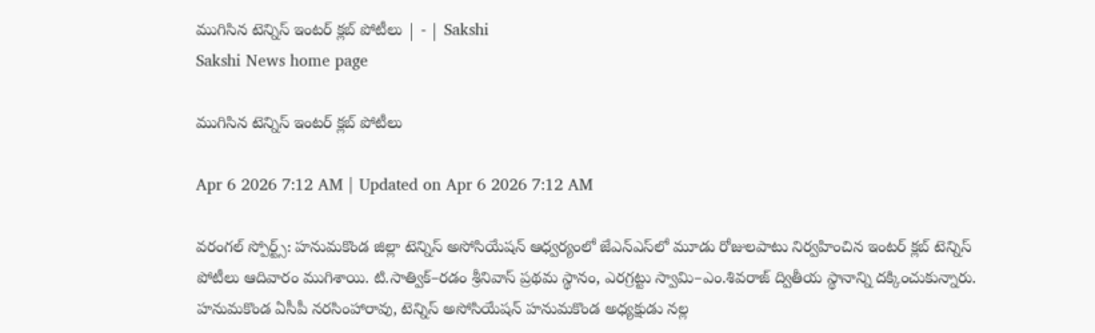ముగిసిన టెన్నిస్‌ ఇంటర్‌ క్లబ్‌ పోటీలు | - | Sakshi
Sakshi News home page

ముగిసిన టెన్నిస్‌ ఇంటర్‌ క్లబ్‌ పోటీలు

Apr 6 2026 7:12 AM | Updated on Apr 6 2026 7:12 AM

వరంగల్‌ స్పోర్ట్స్‌: హనుమకొండ జిల్లా టెన్నిస్‌ అసోసియేషన్‌ ఆధ్వర్యంలో జేఎన్‌ఎస్‌లో మూడు రోజులపాటు నిర్వహించిన ఇంటర్‌ క్లబ్‌ టెన్నిస్‌ పోటీలు ఆదివారం ముగిశాయి. టి.సాత్విక్‌–రడం శ్రీనివాస్‌ ప్రథమ స్థానం, ఎరగ్రట్టు స్వామి–ఎం.శివరాజ్‌ ద్వితీయ స్థానాన్ని దక్కించుకున్నారు. హనుమకొండ ఏసీపీ నరసింహారావు, టెన్నిస్‌ అసోసియేషన్‌ హనుమకొండ అధ్యక్షుడు నల్ల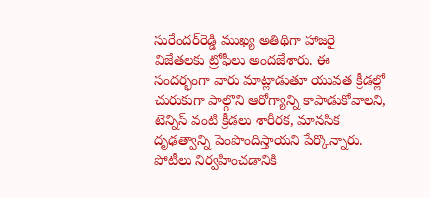సురేందర్‌రెడ్డి ముఖ్య అతిథిగా హాజరై విజేతలకు ట్రోఫీలు అందజేశారు. ఈ సందర్భంగా వారు మాట్లాడుతూ యువత క్రీడల్లో చురుకుగా పాల్గొని ఆరోగ్యాన్ని కాపాడుకోవాలని, టెన్నిస్‌ వంటి క్రీడలు శారీరక, మానసిక దృఢత్వాన్ని పెంపొందిస్తాయని పేర్కొన్నారు. పోటీలు నిర్వహించడానికి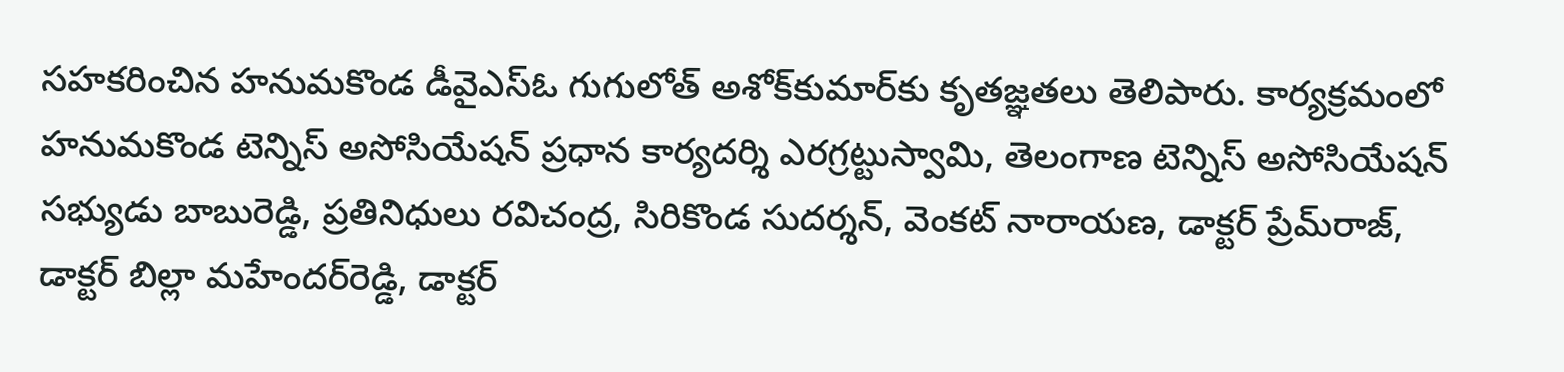సహకరించిన హనుమకొండ డీవైఎస్‌ఓ గుగులోత్‌ అశోక్‌కుమార్‌కు కృతజ్ఞతలు తెలిపారు. కార్యక్రమంలో హనుమకొండ టెన్నిస్‌ అసోసియేషన్‌ ప్రధాన కార్యదర్శి ఎరగ్రట్టుస్వామి, తెలంగాణ టెన్నిస్‌ అసోసియేషన్‌ సభ్యుడు బాబురెడ్డి, ప్రతినిధులు రవిచంద్ర, సిరికొండ సుదర్శన్‌, వెంకట్‌ నారాయణ, డాక్టర్‌ ప్రేమ్‌రాజ్‌, డాక్టర్‌ బిల్లా మహేందర్‌రెడ్డి, డాక్టర్‌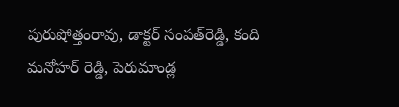పురుషోత్తంరావు, డాక్టర్‌ సంపత్‌రెడ్డి, కంది మనోహర్‌ రెడ్డి, పెరుమాండ్ల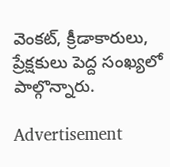వెంకట్‌, క్రీడాకారులు, ప్రేక్షకులు పెద్ద సంఖ్యలో పాల్గొన్నారు.

Advertisement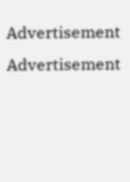Advertisement
Advertisement